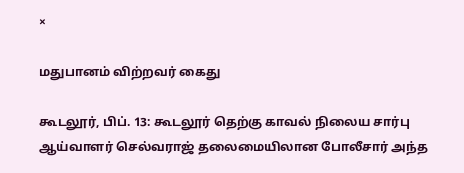×

மதுபானம் விற்றவர் கைது

கூடலூர், பிப். 13: கூடலூர் தெற்கு காவல் நிலைய சார்பு ஆய்வாளர் செல்வராஜ் தலைமையிலான போலீசார் அந்த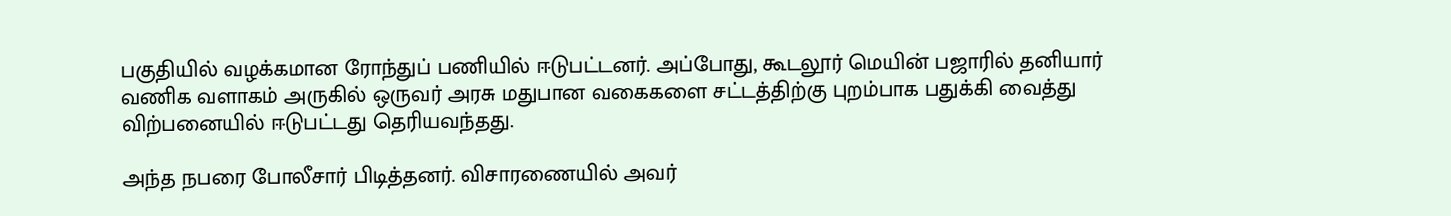பகுதியில் வழக்கமான ரோந்துப் பணியில் ஈடுபட்டனர். அப்போது, கூடலூர் மெயின் பஜாரில் தனியார் வணிக வளாகம் அருகில் ஒருவர் அரசு மதுபான வகைகளை சட்டத்திற்கு புறம்பாக பதுக்கி வைத்து விற்பனையில் ஈடுபட்டது தெரியவந்தது.

அந்த நபரை போலீசார் பிடித்தனர். விசாரணையில் அவர்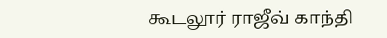கூடலூர் ராஜீவ் காந்தி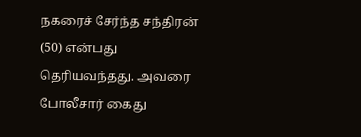நகரைச் சேர்ந்த சந்திரன் (50) என்பது தெரியவந்தது. அவரை போலீசார் கைது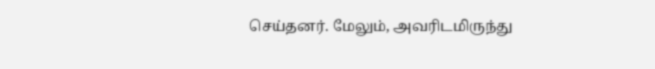செய்தனர். மேலும், அவரிடமிருந்து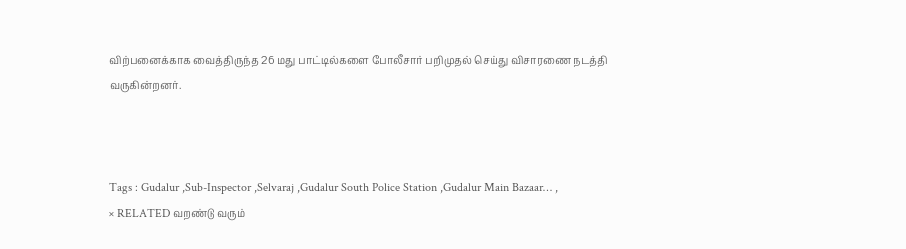விற்பனைக்காக வைத்திருந்த 26 மது பாட்டில்களை போலீசார் பறிமுதல் செய்து விசாரணை நடத்தி வருகின்றனர்.



Tags : Gudalur ,Sub-Inspector ,Selvaraj ,Gudalur South Police Station ,Gudalur Main Bazaar… ,
× RELATED வறண்டு வரும்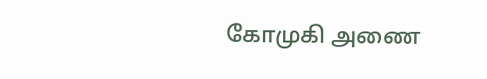கோமுகி அணை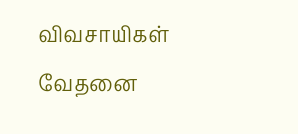விவசாயிகள் வேதனை